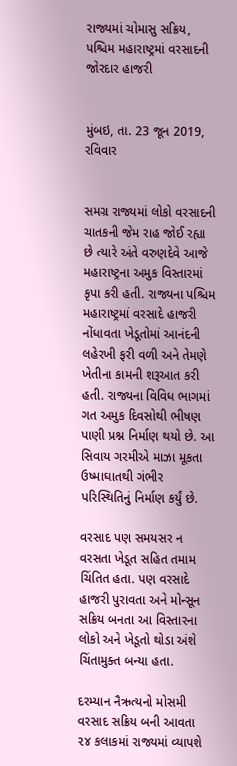રાજ્યમાં ચોમાસુ સક્રિય, પશ્ચિમ મહારાષ્ટ્રમાં વરસાદની જોરદાર હાજરી


મુંબઇ, તા. 23 જૂન 2019, રવિવાર


સમગ્ર રાજ્યમાં લોકો વરસાદની ચાતકની જેમ રાહ જોઈ રહ્યા છે ત્યારે અંતે વરુણદેવે આજે મહારાષ્ટ્રના અમુક વિસ્તારમાં કૃપા કરી હતી. રાજ્યના પશ્ચિમ મહારાષ્ટ્રમાં વરસાદે હાજરી નોંધાવતા ખેડૂતોમાં આનંદની લહેરખી ફરી વળી અને તેમણે ખેતીના કામની શરૂઆત કરી હતી. રાજ્યના વિવિધ ભાગમાં ગત અમુક દિવસોથી ભીષણ પાણી પ્રશ્ન નિર્માણ થયો છે. આ સિવાય ગરમીએ માઝા મૂકતા ઉષ્માઘાતથી ગંભીર પરિસ્થિતિનું નિર્માણ કર્યું છે.

વરસાદ પણ સમયસર ન વરસતા ખેડૂત સહિત તમામ ચિંતિત હતા. પણ વરસાદે હાજરી પુરાવતા અને મોન્સૂન સક્રિય બનતા આ વિસ્તારના લોકો અને ખેડૂતો થોડા અંશે ચિંતામુક્ત બન્યા હતા.

દરમ્યાન નૈઋત્યનો મોસમી વરસાદ સક્રિય બની આવતા ૨૪ કલાકમાં રાજ્યમાં વ્યાપશે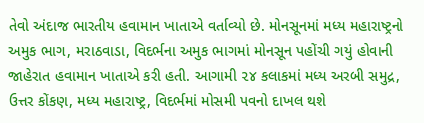તેવો અંદાજ ભારતીય હવામાન ખાતાએ વર્તાવ્યો છે. મોનસૂનમાં મધ્ય મહારાષ્ટ્રનો અમુક ભાગ, મરાઠવાડા, વિદર્ભના અમુક ભાગમાં મોનસૂન પહોંચી ગયું હોવાની જાહેરાત હવામાન ખાતાએ કરી હતી. આગામી ૨૪ કલાકમાં મધ્ય અરબી સમુદ્ર, ઉત્તર કોંકણ, મધ્ય મહારાષ્ટ્ર, વિદર્ભમાં મોસમી પવનો દાખલ થશે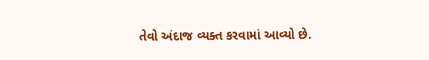તેવો અંદાજ વ્યક્ત કરવામાં આવ્યો છે.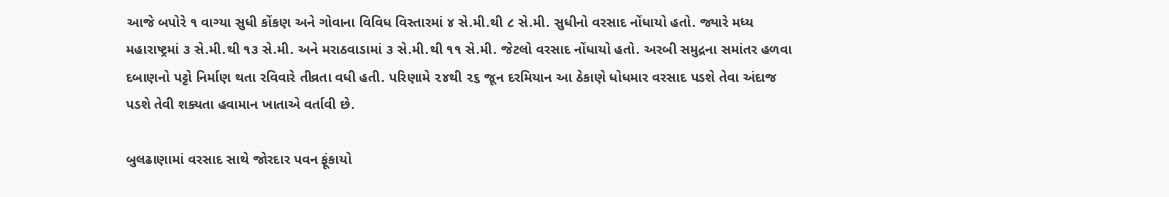આજે બપોરે ૧ વાગ્યા સુધી કોંકણ અને ગોવાના વિવિધ વિસ્તારમાં ૪ સે.મી.થી ૮ સે.મી. સુધીનો વરસાદ નોંધાયો હતો. જ્યારે મધ્ય મહારાષ્ટ્રમાં ૩ સે.મી.થી ૧૩ સે.મી. અને મરાઠવાડામાં ૩ સે.મી.થી ૧૧ સે.મી. જેટલો વરસાદ નોંધાયો હતો. અરબી સમુદ્રના સમાંતર હળવા દબાણનો પટ્ટો નિર્માણ થતા રવિવારે તીવ્રતા વધી હતી. પરિણામે ૨૪થી ૨૬ જૂન દરમિયાન આ ઠેકાણે ધોધમાર વરસાદ પડશે તેવા અંદાજ પડશે તેવી શક્યતા હવામાન ખાતાએ વર્તાવી છે.

બુલઢાણામાં વરસાદ સાથે જોરદાર પવન ફૂંકાયો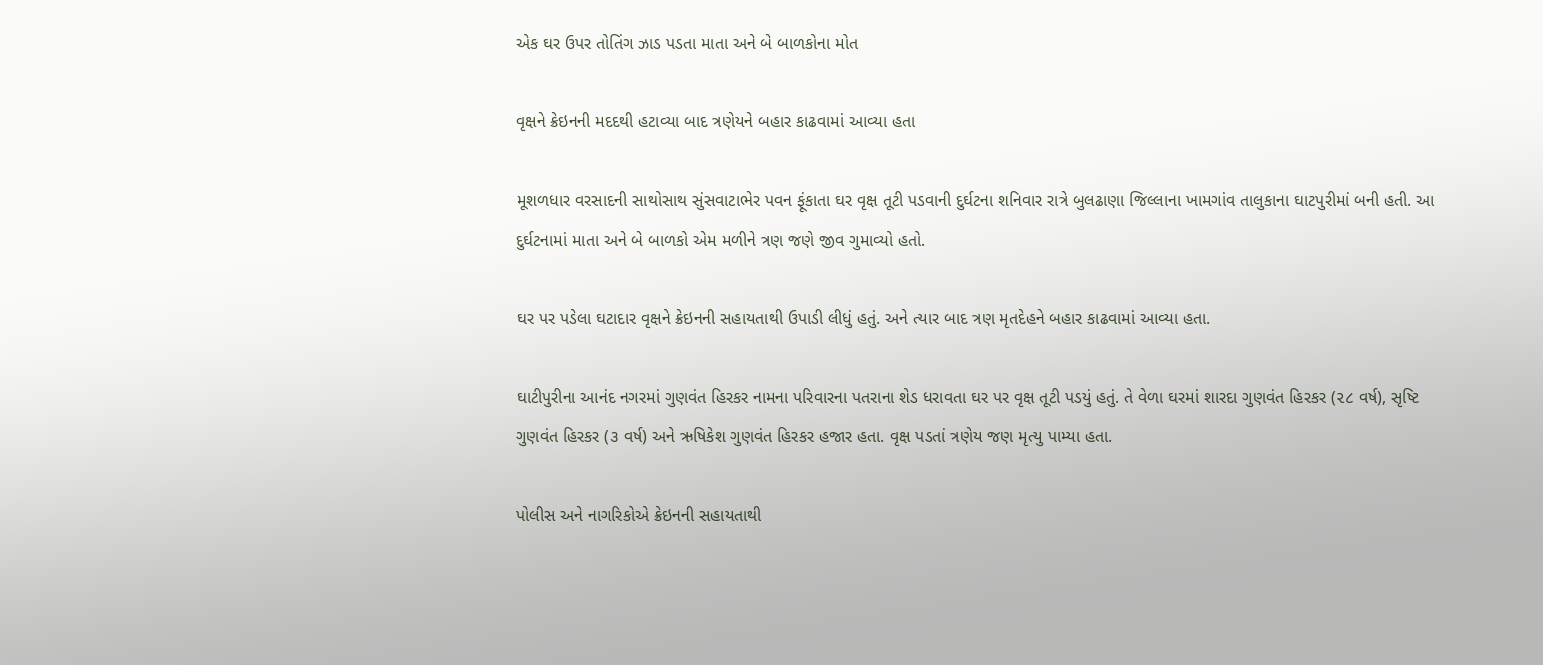એક ઘર ઉપર તોતિંગ ઝાડ પડતા માતા અને બે બાળકોના મોત

વૃક્ષને ક્રેઇનની મદદથી હટાવ્યા બાદ ત્રણેયને બહાર કાઢવામાં આવ્યા હતા

મૂશળધાર વરસાદની સાથોસાથ સુંસવાટાભેર પવન ફૂંકાતા ઘર વૃક્ષ તૂટી પડવાની દુર્ઘટના શનિવાર રાત્રે બુલઢાણા જિલ્લાના ખામગાંવ તાલુકાના ઘાટપુરીમાં બની હતી. આ દુર્ઘટનામાં માતા અને બે બાળકો એમ મળીને ત્રણ જણે જીવ ગુમાવ્યો હતો.

ઘર પર પડેલા ઘટાદાર વૃક્ષને ક્રેઇનની સહાયતાથી ઉપાડી લીધું હતું. અને ત્યાર બાદ ત્રણ મૃતદેહને બહાર કાઢવામાં આવ્યા હતા.

ઘાટીપુરીના આનંદ નગરમાં ગુણવંત હિરકર નામના પરિવારના પતરાના શેડ ધરાવતા ઘર પર વૃક્ષ તૂટી પડયું હતું. તે વેળા ઘરમાં શારદા ગુણવંત હિરકર (૨૮ વર્ષ), સૃષ્ટિ ગુણવંત હિરકર (૩ વર્ષ) અને ઋષિકેશ ગુણવંત હિરકર હજાર હતા. વૃક્ષ પડતાં ત્રણેય જણ મૃત્યુ પામ્યા હતા.

પોલીસ અને નાગરિકોએ ક્રેઇનની સહાયતાથી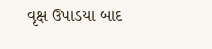વૃક્ષ ઉપાડયા બાદ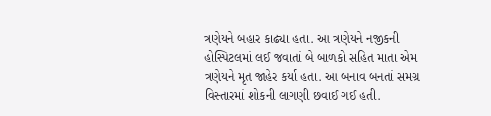ત્રણેયને બહાર કાઢ્યા હતા. આ ત્રણેયને નજીકની હોસ્પિટલમાં લઈ જવાતાં બે બાળકો સહિત માતા એમ ત્રણેયને મૃત જાહેર કર્યા હતા. આ બનાવ બનતાં સમગ્ર વિસ્તારમાં શોકની લાગણી છવાઈ ગઈ હતી.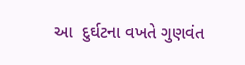આ  દુર્ઘટના વખતે ગુણવંત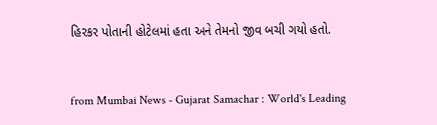હિરકર પોતાની હોટેલમાં હતા અને તેમનો જીવ બચી ગયો હતો.



from Mumbai News - Gujarat Samachar : World's Leading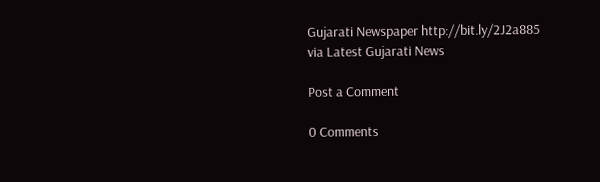Gujarati Newspaper http://bit.ly/2J2a885
via Latest Gujarati News

Post a Comment

0 Comments